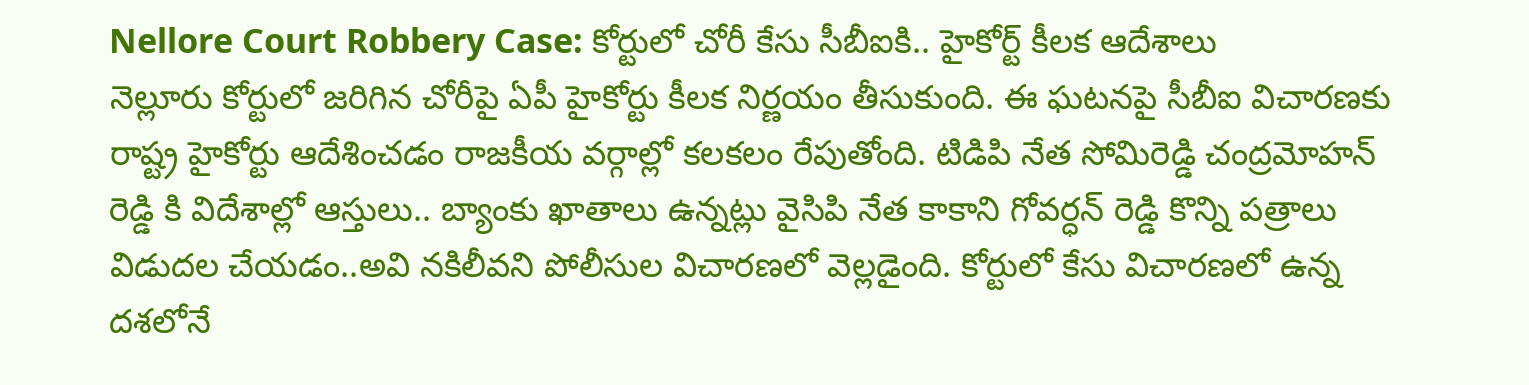Nellore Court Robbery Case: కోర్టులో చోరీ కేసు సీబీఐకి.. హైకోర్ట్ కీలక ఆదేశాలు
నెల్లూరు కోర్టులో జరిగిన చోరీపై ఏపీ హైకోర్టు కీలక నిర్ణయం తీసుకుంది. ఈ ఘటనపై సీబీఐ విచారణకు రాష్ట్ర హైకోర్టు ఆదేశించడం రాజకీయ వర్గాల్లో కలకలం రేపుతోంది. టిడిపి నేత సోమిరెడ్డి చంద్రమోహన్ రెడ్డి కి విదేశాల్లో ఆస్తులు.. బ్యాంకు ఖాతాలు ఉన్నట్లు వైసిపి నేత కాకాని గోవర్ధన్ రెడ్డి కొన్ని పత్రాలు విడుదల చేయడం..అవి నకిలీవని పోలీసుల విచారణలో వెల్లడైంది. కోర్టులో కేసు విచారణలో ఉన్న దశలోనే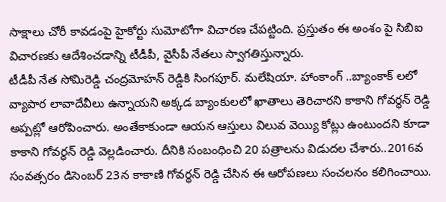సాక్షాలు చోరీ కావడంపై హైకోర్టు సుమోటోగా విచారణ చేపట్టింది. ప్రస్తుతం ఈ అంశం పై సిబిఐ విచారణకు ఆదేశించడాన్ని టీడీపీ, వైసీపీ నేతలు స్వాగతిస్తున్నారు.
టీడీపీ నేత సోమిరెడ్డి చంద్రమోహన్ రెడ్డికి సింగపూర్. మలేషియా. హాంకాంగ్ ..బ్యాంకాక్ లలో వ్యాపార లావాదేవీలు ఉన్నాయని అక్కడ బ్యాంకులలో ఖాతాలు తెరిచారని కాకాని గోవర్థన్ రెడ్డి అప్పట్లో ఆరోపించారు. అంతేకాకుండా ఆయన ఆస్తులు విలువ వెయ్యి కోట్లు ఉంటుందని కూడా కాకాని గోవర్ధన్ రెడ్డి వెల్లడించారు. దీనికి సంబంధించి 20 పత్రాలను విడుదల చేశారు..2016వ సంవత్సరం డిసెంబర్ 23న కాకాణి గోవర్ధన్ రెడ్డి చేసిన ఈ ఆరోపణలు సంచలనం కలిగించాయి.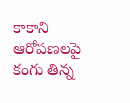కాకాని ఆరోపణలపై కంగు తిన్న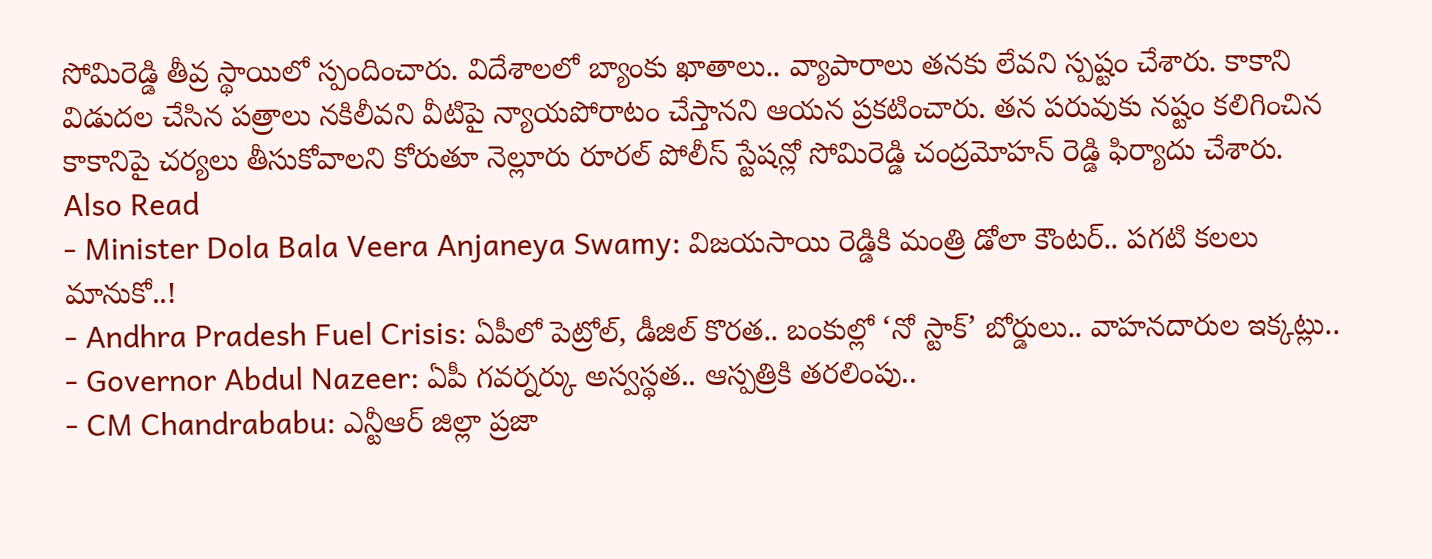సోమిరెడ్డి తీవ్ర స్థాయిలో స్పందించారు. విదేశాలలో బ్యాంకు ఖాతాలు.. వ్యాపారాలు తనకు లేవని స్పష్టం చేశారు. కాకాని విడుదల చేసిన పత్రాలు నకిలీవని వీటిపై న్యాయపోరాటం చేస్తానని ఆయన ప్రకటించారు. తన పరువుకు నష్టం కలిగించిన కాకానిపై చర్యలు తీసుకోవాలని కోరుతూ నెల్లూరు రూరల్ పోలీస్ స్టేషన్లో సోమిరెడ్డి చంద్రమోహన్ రెడ్డి ఫిర్యాదు చేశారు.
Also Read
- Minister Dola Bala Veera Anjaneya Swamy: విజయసాయి రెడ్డికి మంత్రి డోలా కౌంటర్.. పగటి కలలు మానుకో..!
- Andhra Pradesh Fuel Crisis: ఏపీలో పెట్రోల్, డీజిల్ కొరత.. బంకుల్లో ‘నో స్టాక్’ బోర్డులు.. వాహనదారుల ఇక్కట్లు..
- Governor Abdul Nazeer: ఏపీ గవర్నర్కు అస్వస్థత.. ఆస్పత్రికి తరలింపు..
- CM Chandrababu: ఎన్టీఆర్ జిల్లా ప్రజా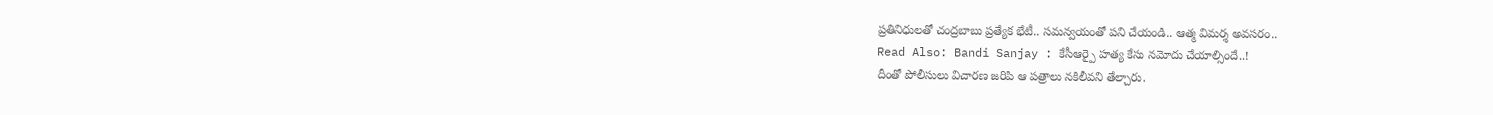ప్రతినిధులతో చంద్రబాబు ప్రత్యేక భేటీ.. సమన్వయంతో పని చేయండి.. ఆత్మ విమర్శ అవసరం..
Read Also: Bandi Sanjay : కేసీఆర్పై హత్య కేసు నమోదు చేయాల్సిందే..!
దీంతో పోలీసులు విచారణ జరిపి ఆ పత్రాలు నకిలీవని తేల్చారు.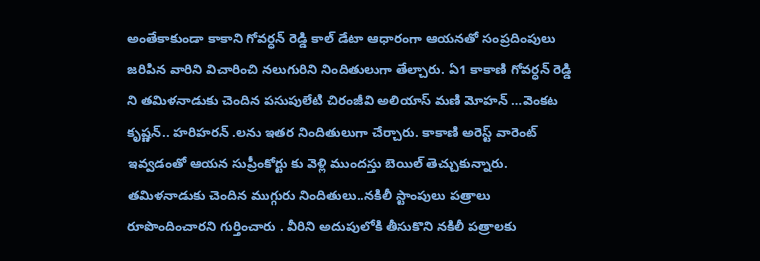అంతేకాకుండా కాకాని గోవర్ధన్ రెడ్డి కాల్ డేటా ఆధారంగా ఆయనతో సంప్రదింపులు జరిపిన వారిని విచారించి నలుగురిని నిందితులుగా తేల్చారు. ఏ1 కాకాణి గోవర్ధన్ రెడ్డి ని తమిళనాడుకు చెందిన పసుపులేటి చిరంజీవి అలియాస్ మణి మోహన్ …వెంకట కృష్ణన్.. హరిహరన్ .లను ఇతర నిందితులుగా చేర్చారు. కాకాణి అరెస్ట్ వారెంట్ ఇవ్వడంతో ఆయన సుప్రీంకోర్టు కు వెళ్లి ముందస్తు బెయిల్ తెచ్చుకున్నారు. తమిళనాడుకు చెందిన ముగ్గురు నిందితులు..నకిలీ స్టాంపులు పత్రాలు రూపొందించారని గుర్తించారు . వీరిని అదుపులోకి తీసుకొని నకిలీ పత్రాలకు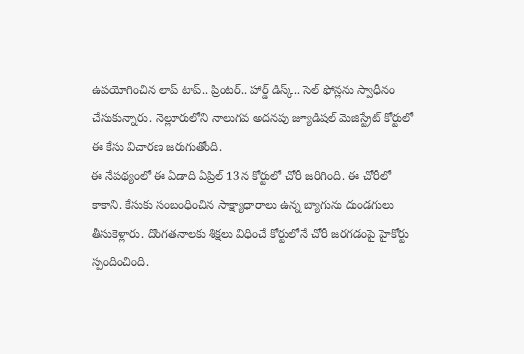ఉపయోగించిన లాప్ టాప్.. ప్రింటర్.. హార్డ్ డిస్క్.. సెల్ ఫోన్లను స్వాధీనం చేసుకున్నారు. నెల్లూరులోని నాలుగవ అదనపు జ్యూడిషల్ మెజిస్ట్రేట్ కోర్టులో ఈ కేసు విచారణ జరుగుతోంది.
ఈ నేపథ్యంలో ఈ ఏడాది ఏప్రిల్ 13న కోర్టులో చోరీ జరిగింది. ఈ చోరీలో కాకాని. కేసుకు సంబంధించిన సాక్ష్యాధారాలు ఉన్న బ్యాగును దుండగులు తీసుకెళ్లారు. దొంగతనాలకు శిక్షలు విధించే కోర్టులోనే చోరీ జరగడంపై హైకోర్టు స్పందించింది.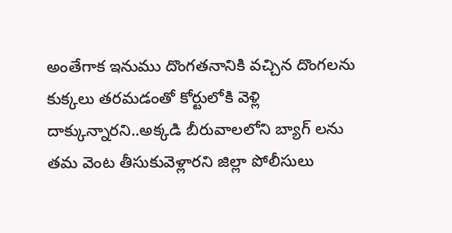అంతేగాక ఇనుము దొంగతనానికి వచ్చిన దొంగలను కుక్కలు తరమడంతో కోర్టులోకి వెళ్లి దాక్కున్నారని..అక్కడి బీరువాలలోని బ్యాగ్ లను తమ వెంట తీసుకువెళ్లారని జిల్లా పోలీసులు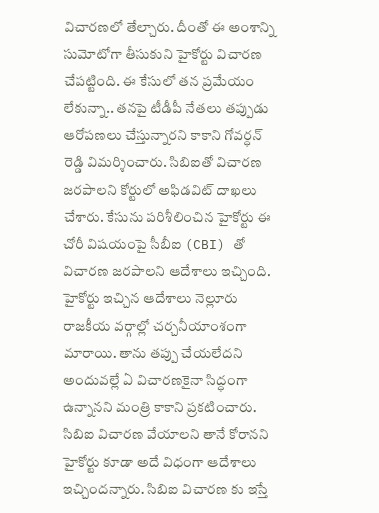విచారణలో తేల్చారు. దీంతో ఈ అంశాన్ని సుమోటోగా తీసుకుని హైకోర్టు విచారణ చేపట్టింది. ఈ కేసులో తన ప్రమేయం లేకున్నా.. తనపై టీడీపీ నేతలు తప్పుడు ఆరోపణలు చేస్తున్నారని కాకాని గోవర్ధన్ రెడ్డి విమర్శించారు. సిబిఐతో విచారణ జరపాలని కోర్టులో అఫిడవిట్ దాఖలు చేశారు. కేసును పరిశీలించిన హైకోర్టు ఈ చోరీ విషయంపై సీబీఐ (CBI) తో విచారణ జరపాలని ఆదేశాలు ఇచ్చింది.
హైకోర్టు ఇచ్చిన ఆదేశాలు నెల్లూరు రాజకీయ వర్గాల్లో చర్చనీయాంశంగా మారాయి. తాను తప్పు చేయలేదని అందువల్లే ఏ విచారణకైనా సిద్ధంగా ఉన్నానని మంత్రి కాకాని ప్రకటించారు. సిబిఐ విచారణ వేయాలని తానే కోరానని హైకోర్టు కూడా అదే విధంగా ఆదేశాలు ఇచ్చిందన్నారు. సిబిఐ విచారణ కు ఇస్తే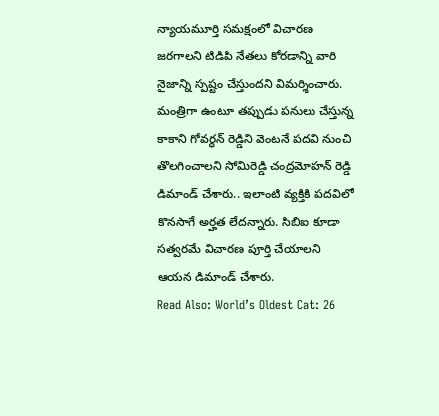న్యాయమూర్తి సమక్షంలో విచారణ జరగాలని టిడిపి నేతలు కోరడాన్ని వారి నైజాన్ని స్పష్టం చేస్తుందని విమర్శించారు. మంత్రిగా ఉంటూ తప్పుడు పనులు చేస్తున్న కాకాని గోవర్ధన్ రెడ్డిని వెంటనే పదవి నుంచి తొలగించాలని సోమిరెడ్డి చంద్రమోహన్ రెడ్డి డిమాండ్ చేశారు.. ఇలాంటి వ్యక్తికి పదవిలో కొనసాగే అర్హత లేదన్నారు. సిబిఐ కూడా సత్వరమే విచారణ పూర్తి చేయాలని ఆయన డిమాండ్ చేశారు.
Read Also: World’s Oldest Cat: 26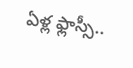ఏళ్ల ఫ్లాస్సీ..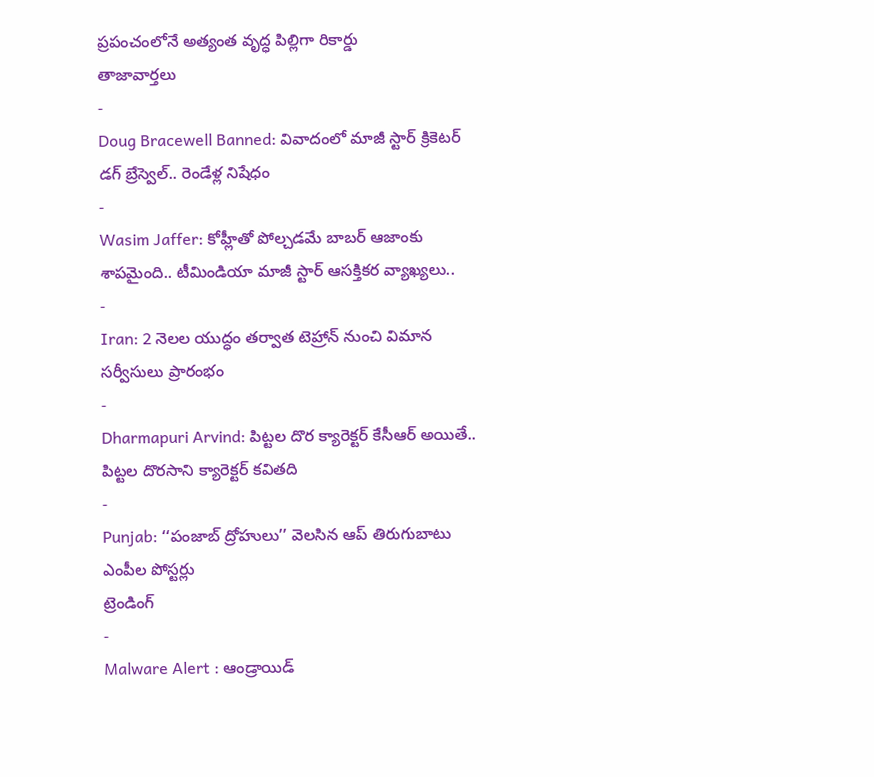ప్రపంచంలోనే అత్యంత వృద్ధ పిల్లిగా రికార్డు
తాజావార్తలు
-
Doug Bracewell Banned: వివాదంలో మాజీ స్టార్ క్రికెటర్ డగ్ బ్రేస్వెల్.. రెండేళ్ల నిషేధం
-
Wasim Jaffer: కోహ్లీతో పోల్చడమే బాబర్ ఆజాంకు శాపమైంది.. టీమిండియా మాజీ స్టార్ ఆసక్తికర వ్యాఖ్యలు..
-
Iran: 2 నెలల యుద్ధం తర్వాత టెహ్రాన్ నుంచి విమాన సర్వీసులు ప్రారంభం
-
Dharmapuri Arvind: పిట్టల దొర క్యారెక్టర్ కేసీఆర్ అయితే.. పిట్టల దొరసాని క్యారెక్టర్ కవితది
-
Punjab: ‘‘పంజాబ్ ద్రోహులు’’ వెలసిన ఆప్ తిరుగుబాటు ఎంపీల పోస్టర్లు
ట్రెండింగ్
-
Malware Alert : ఆండ్రాయిడ్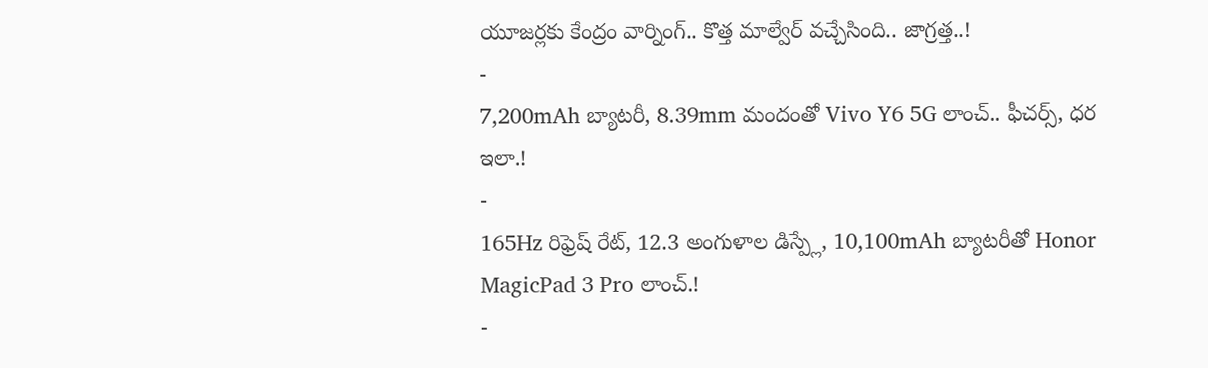యూజర్లకు కేంద్రం వార్నింగ్.. కొత్త మాల్వేర్ వచ్చేసింది.. జాగ్రత్త..!
-
7,200mAh బ్యాటరీ, 8.39mm మందంతో Vivo Y6 5G లాంచ్.. ఫీచర్స్, ధర ఇలా.!
-
165Hz రిఫ్రెష్ రేట్, 12.3 అంగుళాల డిస్ప్లే, 10,100mAh బ్యాటరీతో Honor MagicPad 3 Pro లాంచ్.!
-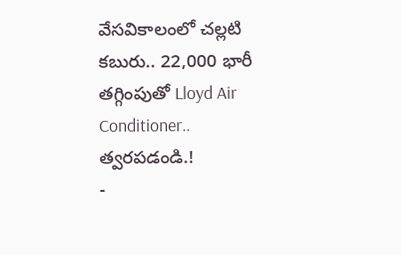వేసవికాలంలో చల్లటి కబురు.. 22,000 భారీ తగ్గింపుతో Lloyd Air Conditioner.. త్వరపడండి.!
-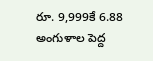రూ. 9,999కే 6.88 అంగుళాల పెద్ద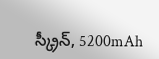స్క్రీన్, 5200mAh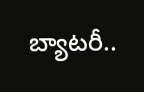బ్యాటరీ..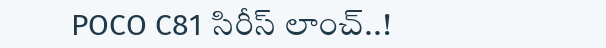POCO C81 సిరీస్ లాంచ్..!